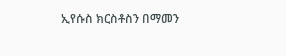ኢየሱስ ክርስቶስን በማመን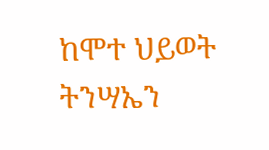ከሞተ ህይወት ትንሣኤን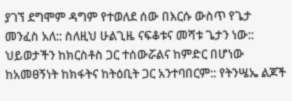ያገኘ ደግሞም ዳግም የተወለደ ሰው በእርሱ ውስጥ የጌታ መንፈስ አለ:: ስለዚህ ሁልጊዜ ናፍቆቱና መሻቱ ጌታን ነው:: ህይወታችን ከክርስቶስ ጋር ተሰውሯልና ከምድር በሆነው ከአመፀኝነት ከክፋትና ከትዕቢት ጋር አንተባበርም:: የትንሤኤ ልጆች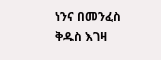ነንና በመንፈስ ቅዱስ እገዛ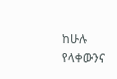ከሁሉ የላቀውንና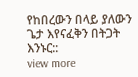የከበረውን በላይ ያለውን ጌታ እየናፈቅን በትጋት እንኑር::
view more